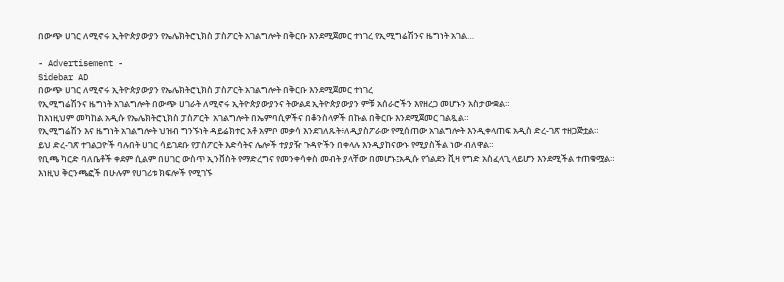በውጭ ሀገር ለሚኖሩ ኢትዮጵያውያን የኤሌክትሮኒክስ ፓስፖርት አገልግሎት በቅርቡ እንደሚጀመር ተነገረ የኢሚግሬሽንና ዜግነት አገል…

- Advertisement -
Sidebar AD
በውጭ ሀገር ለሚኖሩ ኢትዮጵያውያን የኤሌክትሮኒክስ ፓስፖርት አገልግሎት በቅርቡ እንደሚጀመር ተነገረ
የኢሚግሬሽንና ዜግነት አገልግሎት በውጭ ሀገራት ለሚኖሩ ኢትዮጵያውያንና ትውልደ ኢትዮጵያውያን ምቹ አሰራሮችን እየዘረጋ መሆኑን አስታውቋል።
ከእነዚህም መካከል አዲሱ የኤሌክትሮኒክስ ፓስፖርት  አገልግሎት በኤምባሲዎችና በቆንስላዎች በኩል በቅርቡ እንደሚጀመር ገልጿል።
የኢሚግሬሽን እና ዜግነት አገልግሎት ህዝብ ግንኙነት ዳይሬክተር አቶ አምቦ መቃሳ እንደገለጹት፥ለዲያስፖራው የሚሰጠው አገልግሎት እንዲቀላጠፍ አዲስ ድረ-ገጽ ተዘጋጅቷል።
ይህ ድረ-ገጽ ተገልጋዮች ባሉበት ሀገር ሳይገደቡ የፓስፖርት እድሳትና ሌሎች ተያያዥ ጉዳዮችን በቀላሉ እንዲያከናውኑ የሚያስችል ነው ብለዋል።
የቢጫ ካርድ ባለቤቶች ቀደም ሲልም በሀገር ውስጥ ኢንቨስት የማድረግና የመንቀሳቀስ መብት ያላቸው በመሆኑ፤አዲሱ የጎልደን ቪዛ የግድ አስፈላጊ ላይሆን እንደሚችል ተጠቁሟል።
እነዚህ ቅርንጫፎች በሁሉም የሀገሪቱ ክፍሎች የሚገኙ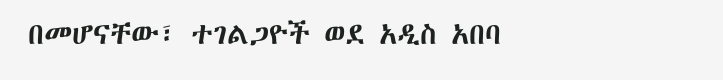በመሆናቸው፣ ተገልጋዮች ወደ አዲስ አበባ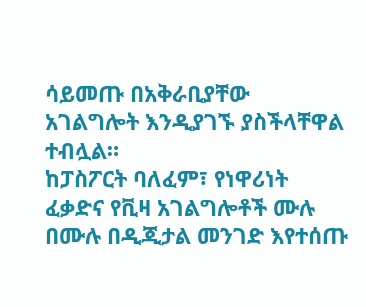ሳይመጡ በአቅራቢያቸው አገልግሎት እንዲያገኙ ያስችላቸዋል ተብሏል።
ከፓስፖርት ባለፈም፣ የነዋሪነት ፈቃድና የቪዛ አገልግሎቶች ሙሉ በሙሉ በዲጂታል መንገድ እየተሰጡ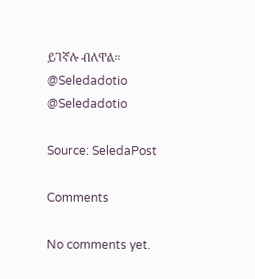ይገኛሉ ብለዋል።
@Seledadotio
@Seledadotio

Source: SeledaPost

Comments

No comments yet.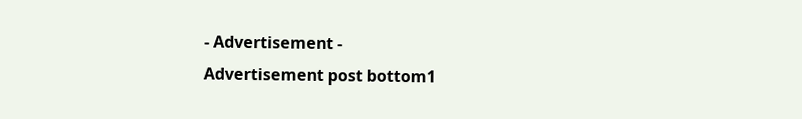- Advertisement -
Advertisement post bottom1